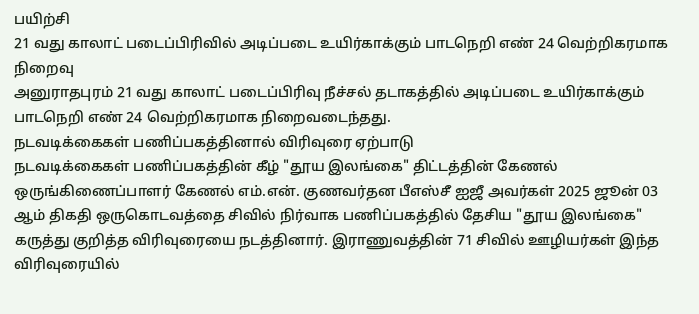பயிற்சி
21 வது காலாட் படைப்பிரிவில் அடிப்படை உயிர்காக்கும் பாடநெறி எண் 24 வெற்றிகரமாக நிறைவு
அனுராதபுரம் 21 வது காலாட் படைப்பிரிவு நீச்சல் தடாகத்தில் அடிப்படை உயிர்காக்கும் பாடநெறி எண் 24 வெற்றிகரமாக நிறைவடைந்தது.
நடவடிக்கைகள் பணிப்பகத்தினால் விரிவுரை ஏற்பாடு
நடவடிக்கைகள் பணிப்பகத்தின் கீழ் "தூய இலங்கை" திட்டத்தின் கேணல் ஒருங்கிணைப்பாளர் கேணல் எம்.என். குணவர்தன பீஎஸ்சீ ஐஜீ அவர்கள் 2025 ஜூன் 03 ஆம் திகதி ஒருகொடவத்தை சிவில் நிர்வாக பணிப்பகத்தில் தேசிய "தூய இலங்கை" கருத்து குறித்த விரிவுரையை நடத்தினார். இராணுவத்தின் 71 சிவில் ஊழியர்கள் இந்த விரிவுரையில்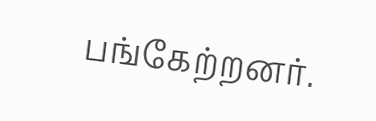பங்கேற்றனர்.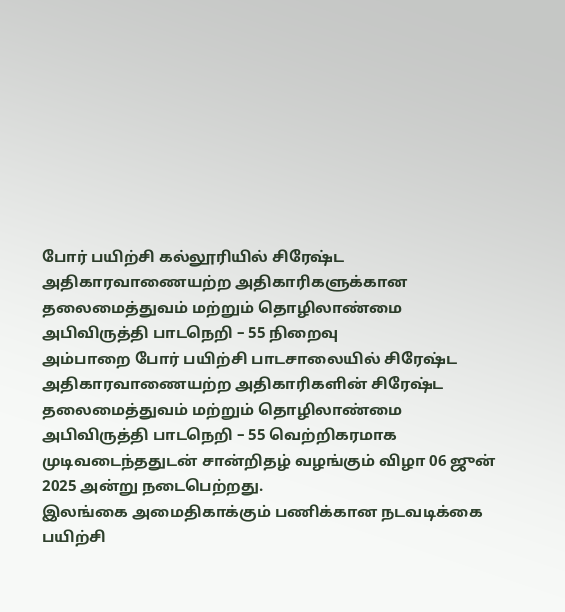போர் பயிற்சி கல்லூரியில் சிரேஷ்ட அதிகாரவாணையற்ற அதிகாரிகளுக்கான தலைமைத்துவம் மற்றும் தொழிலாண்மை அபிவிருத்தி பாடநெறி – 55 நிறைவு
அம்பாறை போர் பயிற்சி பாடசாலையில் சிரேஷ்ட அதிகாரவாணையற்ற அதிகாரிகளின் சிரேஷ்ட தலைமைத்துவம் மற்றும் தொழிலாண்மை அபிவிருத்தி பாடநெறி – 55 வெற்றிகரமாக முடிவடைந்ததுடன் சான்றிதழ் வழங்கும் விழா 06 ஜுன் 2025 அன்று நடைபெற்றது.
இலங்கை அமைதிகாக்கும் பணிக்கான நடவடிக்கை பயிற்சி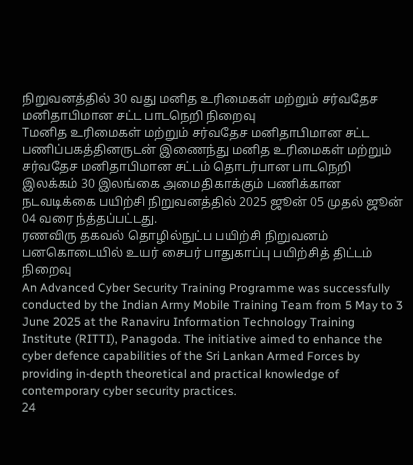நிறுவனத்தில் 30 வது மனித உரிமைகள் மற்றும் சர்வதேச மனிதாபிமான சட்ட பாடநெறி நிறைவு
Tமனித உரிமைகள் மற்றும் சர்வதேச மனிதாபிமான சட்ட பணிப்பகத்தினருடன் இணைந்து மனித உரிமைகள் மற்றும் சர்வதேச மனிதாபிமான சட்டம் தொடர்பான பாடநெறி இலக்கம் 30 இலங்கை அமைதிகாக்கும் பணிக்கான நடவடிக்கை பயிற்சி நிறுவனத்தில் 2025 ஜூன் 05 முதல் ஜூன் 04 வரை ந்த்தப்பட்டது.
ரணவிரு தகவல் தொழில்நுட்ப பயிற்சி நிறுவனம் பனகொடையில் உயர் சைபர் பாதுகாப்பு பயிற்சித் திட்டம் நிறைவு
An Advanced Cyber Security Training Programme was successfully conducted by the Indian Army Mobile Training Team from 5 May to 3 June 2025 at the Ranaviru Information Technology Training Institute (RITTI), Panagoda. The initiative aimed to enhance the cyber defence capabilities of the Sri Lankan Armed Forces by providing in-depth theoretical and practical knowledge of contemporary cyber security practices.
24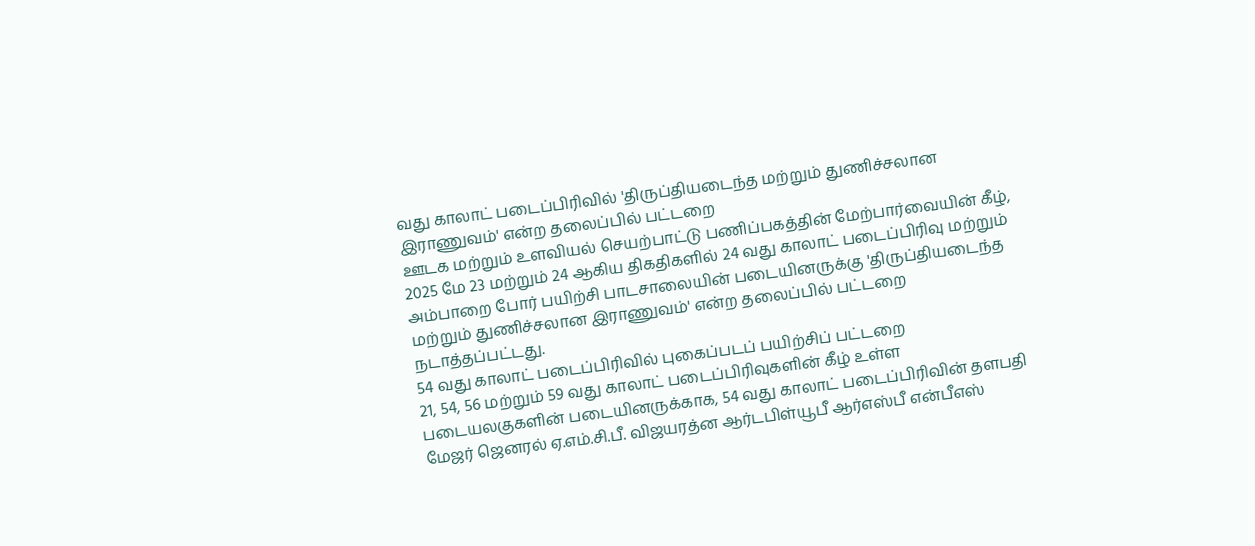வது காலாட் படைப்பிரிவில் 'திருப்தியடைந்த மற்றும் துணிச்சலான இராணுவம்' என்ற தலைப்பில் பட்டறை
ஊடக மற்றும் உளவியல் செயற்பாட்டு பணிப்பகத்தின் மேற்பார்வையின் கீழ், 2025 மே 23 மற்றும் 24 ஆகிய திகதிகளில் 24 வது காலாட் படைப்பிரிவு மற்றும் அம்பாறை போர் பயிற்சி பாடசாலையின் படையினருக்கு 'திருப்தியடைந்த மற்றும் துணிச்சலான இராணுவம்' என்ற தலைப்பில் பட்டறை நடாத்தப்பட்டது.
54 வது காலாட் படைப்பிரிவில் புகைப்படப் பயிற்சிப் பட்டறை
21, 54, 56 மற்றும் 59 வது காலாட் படைப்பிரிவுகளின் கீழ் உள்ள படையலகுகளின் படையினருக்காக, 54 வது காலாட் படைப்பிரிவின் தளபதி மேஜர் ஜெனரல் ஏ.எம்.சி.பீ. விஜயரத்ன ஆர்டபிள்யூபீ ஆர்எஸ்பீ என்பீஎஸ்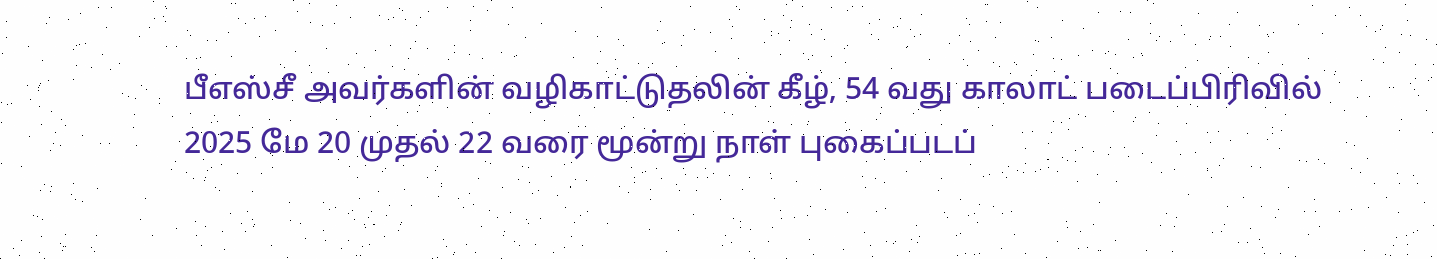பீஎஸ்சீ அவர்களின் வழிகாட்டுதலின் கீழ், 54 வது காலாட் படைப்பிரிவில் 2025 மே 20 முதல் 22 வரை மூன்று நாள் புகைப்படப்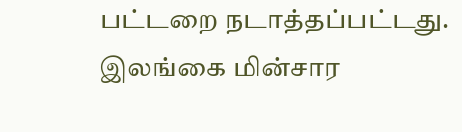பட்டறை நடாத்தப்பட்டது.
இலங்கை மின்சார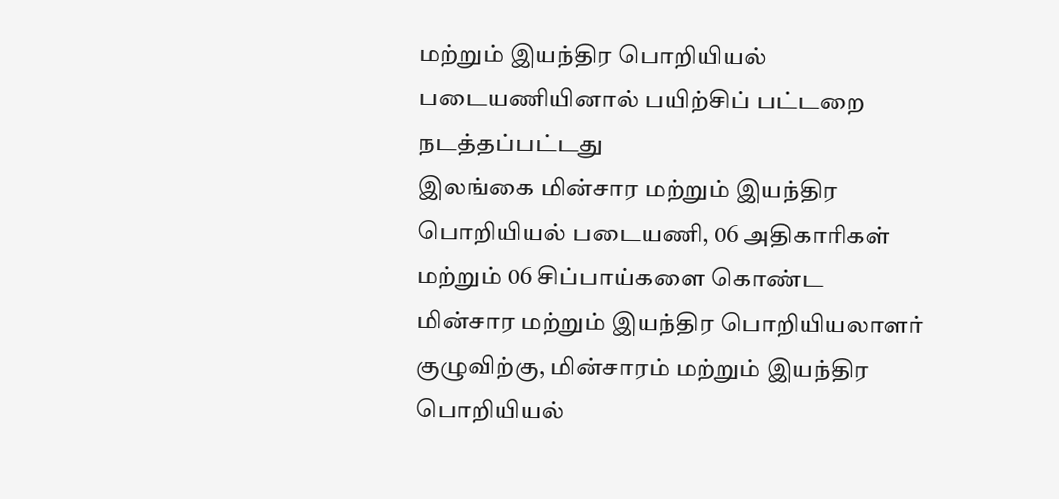மற்றும் இயந்திர பொறியியல் படையணியினால் பயிற்சிப் பட்டறை நடத்தப்பட்டது
இலங்கை மின்சார மற்றும் இயந்திர பொறியியல் படையணி, 06 அதிகாரிகள் மற்றும் 06 சிப்பாய்களை கொண்ட மின்சார மற்றும் இயந்திர பொறியியலாளர் குழுவிற்கு, மின்சாரம் மற்றும் இயந்திர பொறியியல்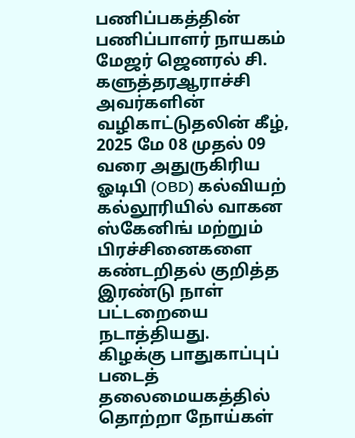பணிப்பகத்தின் பணிப்பாளர் நாயகம் மேஜர் ஜெனரல் சி. களுத்தரஆராச்சி அவர்களின் வழிகாட்டுதலின் கீழ், 2025 மே 08 முதல் 09 வரை அதுருகிரிய ஓடிபி (OBD) கல்வியற் கல்லூரியில் வாகன ஸ்கேனிங் மற்றும் பிரச்சினைகளை கண்டறிதல் குறித்த இரண்டு நாள் பட்டறையை நடாத்தியது.
கிழக்கு பாதுகாப்புப் படைத் தலைமையகத்தில் தொற்றா நோய்கள்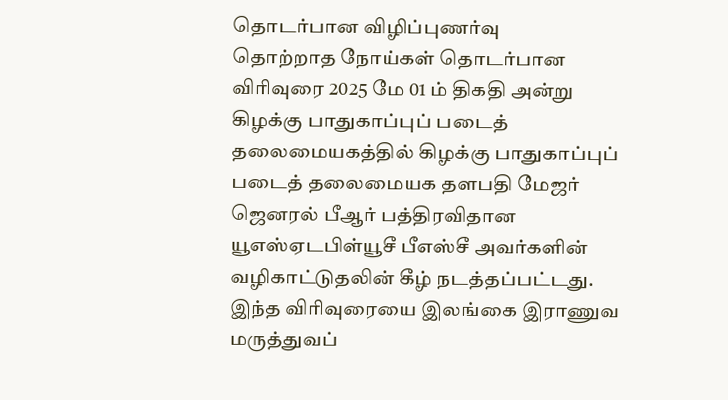தொடர்பான விழிப்புணர்வு
தொற்றாத நோய்கள் தொடர்பான விரிவுரை 2025 மே 01 ம் திகதி அன்று கிழக்கு பாதுகாப்புப் படைத் தலைமையகத்தில் கிழக்கு பாதுகாப்புப் படைத் தலைமையக தளபதி மேஜர் ஜெனரல் பீஆர் பத்திரவிதான யூஎஸ்ஏடபிள்யூசீ பீஎஸ்சீ அவர்களின் வழிகாட்டுதலின் கீழ் நடத்தப்பட்டது. இந்த விரிவுரையை இலங்கை இராணுவ மருத்துவப்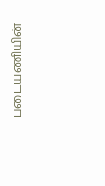படையணியின்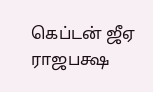கெப்டன் ஜீஏ ராஜபக்ஷ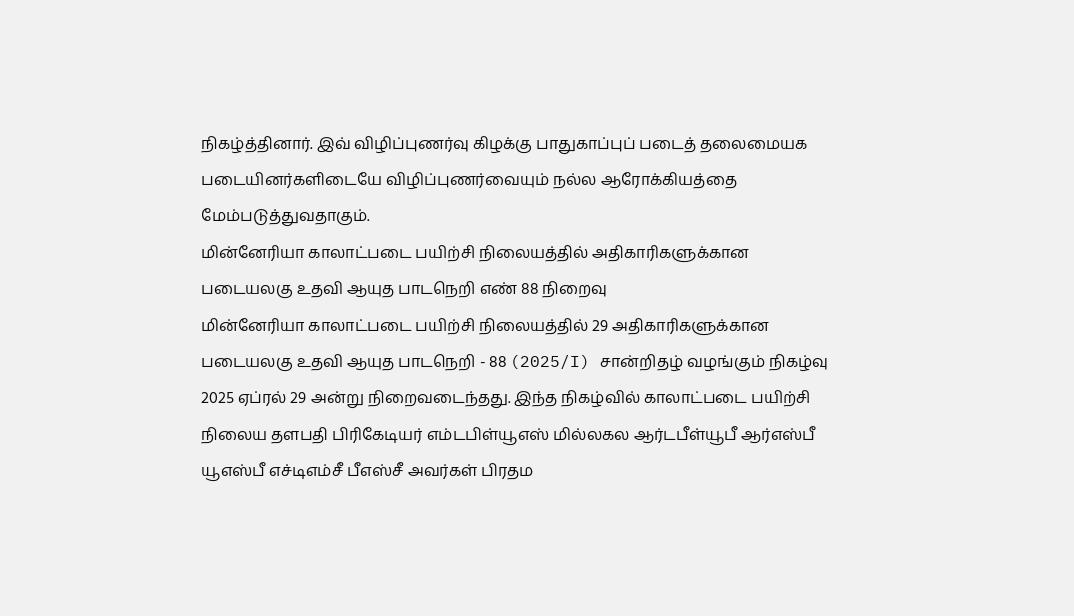நிகழ்த்தினார். இவ் விழிப்புணர்வு கிழக்கு பாதுகாப்புப் படைத் தலைமையக படையினர்களிடையே விழிப்புணர்வையும் நல்ல ஆரோக்கியத்தை மேம்படுத்துவதாகும்.
மின்னேரியா காலாட்படை பயிற்சி நிலையத்தில் அதிகாரிகளுக்கான படையலகு உதவி ஆயுத பாடநெறி எண் 88 நிறைவு
மின்னேரியா காலாட்படை பயிற்சி நிலையத்தில் 29 அதிகாரிகளுக்கான படையலகு உதவி ஆயுத பாடநெறி - 88 (2025/I) சான்றிதழ் வழங்கும் நிகழ்வு 2025 ஏப்ரல் 29 அன்று நிறைவடைந்தது. இந்த நிகழ்வில் காலாட்படை பயிற்சி நிலைய தளபதி பிரிகேடியர் எம்டபிள்யூஎஸ் மில்லகல ஆர்டபீள்யூபீ ஆர்எஸ்பீ யூஎஸ்பீ எச்டிஎம்சீ பீஎஸ்சீ அவர்கள் பிரதம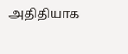அதிதியாக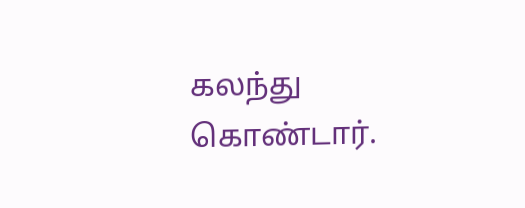கலந்து கொண்டார்.